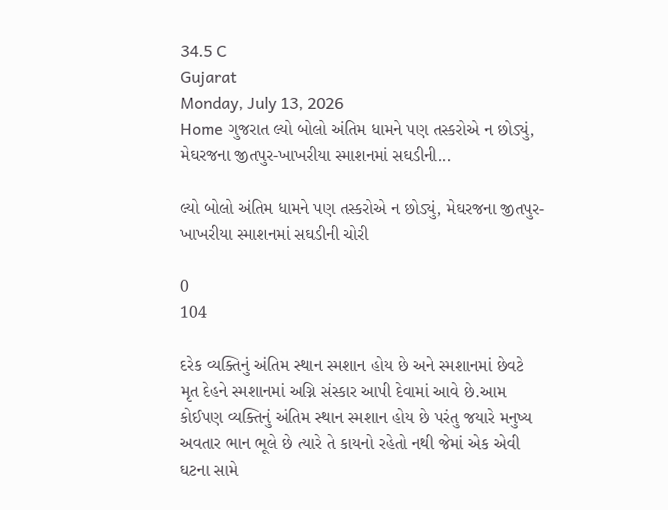34.5 C
Gujarat
Monday, July 13, 2026
Home ગુજરાત લ્યો બોલો અંતિમ ધામને પણ તસ્કરોએ ન છોડ્યું, મેઘરજના જીતપુર-ખાખરીયા સ્માશનમાં સઘડીની...

લ્યો બોલો અંતિમ ધામને પણ તસ્કરોએ ન છોડ્યું, મેઘરજના જીતપુર-ખાખરીયા સ્માશનમાં સઘડીની ચોરી

0
104

દરેક વ્યક્તિનું અંતિમ સ્થાન સ્મશાન હોય છે અને સ્મશાનમાં છેવટે મૃત દેહને સ્મશાનમાં અગ્નિ સંસ્કાર આપી દેવામાં આવે છે.આમ કોઈપણ વ્યક્તિનું અંતિમ સ્થાન સ્મશાન હોય છે પરંતુ જયારે મનુષ્ય અવતાર ભાન ભૂલે છે ત્યારે તે કાયનો રહેતો નથી જેમાં એક એવી ઘટના સામે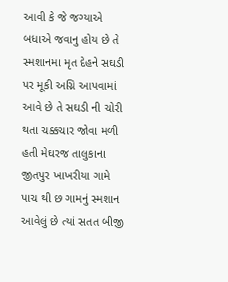આવી કે જે જગ્યાએ બધાએ જવાનુ હોય છે તે સ્મશાનમા મૃત દેહને સઘડી પર મૂકી અગ્નિ આપવામાં આવે છે તે સઘડી ની ચોરી થતા ચક્કચાર જોવા મળી હતી મેઘરજ તાલુકાના જીતપુર ખાખરીયા ગામે પાચ થી છ ગામનું સ્મશાન આવેલું છે ત્યાં સતત બીજી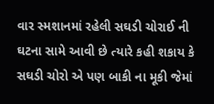વાર સ્મશાનમાં રહેલી સઘડી ચોરાઈ ની ઘટના સામે આવી છે ત્યારે કહી શકાય કે સઘડી ચોરો એ પણ બાકી ના મૂકી જેમાં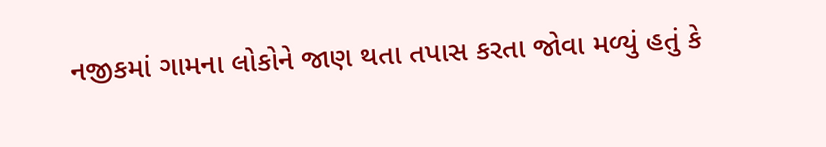નજીકમાં ગામના લોકોને જાણ થતા તપાસ કરતા જોવા મળ્યું હતું કે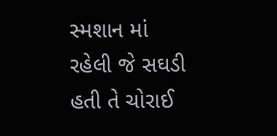સ્મશાન માં રહેલી જે સઘડી હતી તે ચોરાઈ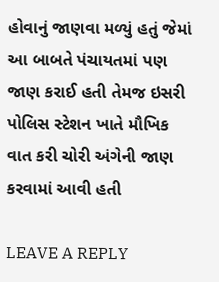હોવાનું જાણવા મળ્યું હતું જેમાં આ બાબતે પંચાયતમાં પણ જાણ કરાઈ હતી તેમજ ઇસરી પોલિસ સ્ટેશન ખાતે મૌખિક વાત કરી ચોરી અંગેની જાણ કરવામાં આવી હતી

LEAVE A REPLY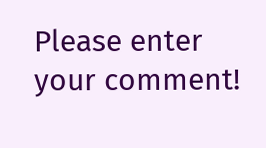Please enter your comment!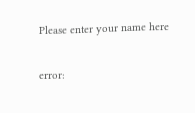Please enter your name here

error: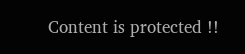Content is protected !!